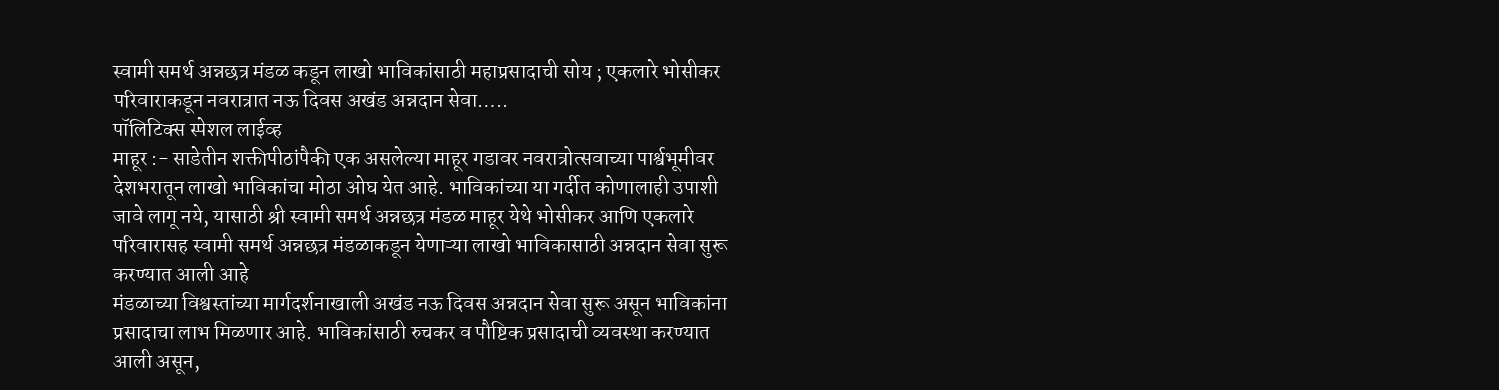स्वामी समर्थ अन्नछत्र मंडळ कडून लाखो भाविकांसाठी महाप्रसादाची सोय ; एकलारे भोसीकर परिवाराकडून नवरात्रात नऊ दिवस अखंड अन्नदान सेवा…..
पॉलिटिक्स स्पेशल लाईव्ह
माहूर :- साडेतीन शक्तीपीठांपैकी एक असलेल्या माहूर गडावर नवरात्रोत्सवाच्या पार्श्वभूमीवर देशभरातून लाखो भाविकांचा मोठा ओघ येत आहे. भाविकांच्या या गर्दीत कोणालाही उपाशी जावे लागू नये, यासाठी श्री स्वामी समर्थ अन्नछत्र मंडळ माहूर येथे भोसीकर आणि एकलारे परिवारासह स्वामी समर्थ अन्नछत्र मंडळाकडून येणाऱ्या लाखो भाविकासाठी अन्नदान सेवा सुरू करण्यात आली आहे
मंडळाच्या विश्वस्तांच्या मार्गदर्शनाखाली अखंड नऊ दिवस अन्नदान सेवा सुरू असून भाविकांना प्रसादाचा लाभ मिळणार आहे. भाविकांसाठी रुचकर व पौष्टिक प्रसादाची व्यवस्था करण्यात आली असून,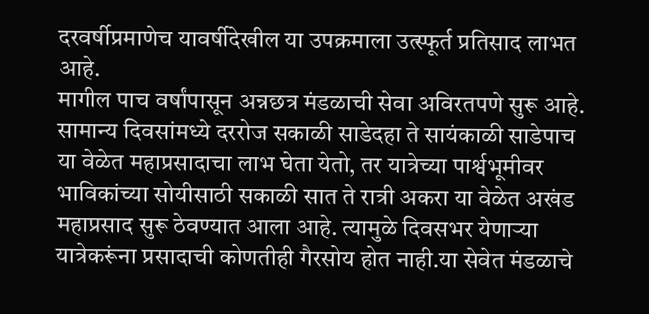दरवर्षीप्रमाणेच यावर्षीदेखील या उपक्रमाला उत्स्फूर्त प्रतिसाद लाभत आहे.
मागील पाच वर्षांपासून अन्नछत्र मंडळाची सेवा अविरतपणे सुरू आहे. सामान्य दिवसांमध्ये दररोज सकाळी साडेदहा ते सायंकाळी साडेपाच या वेळेत महाप्रसादाचा लाभ घेता येतो, तर यात्रेच्या पार्श्वभूमीवर भाविकांच्या सोयीसाठी सकाळी सात ते रात्री अकरा या वेळेत अखंड महाप्रसाद सुरू ठेवण्यात आला आहे. त्यामुळे दिवसभर येणाऱ्या यात्रेकरूंना प्रसादाची कोणतीही गैरसोय होत नाही.या सेवेत मंडळाचे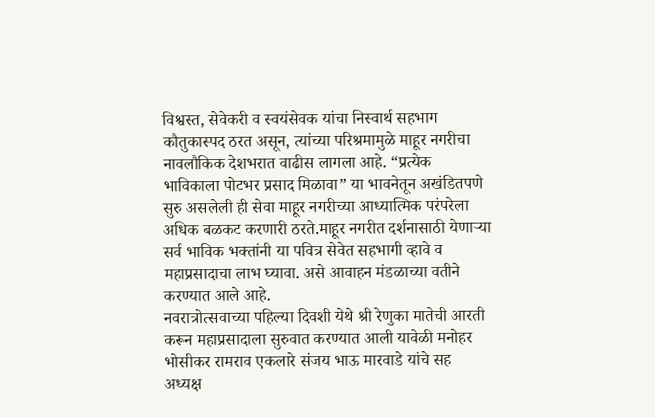विश्वस्त, सेवेकरी व स्वयंसेवक यांचा निस्वार्थ सहभाग कौतुकास्पद ठरत असून, त्यांच्या परिश्रमामुळे माहूर नगरीचा नावलौकिक देशभरात वाढीस लागला आहे. “प्रत्येक भाविकाला पोटभर प्रसाद मिळावा” या भावनेतून अखंडितपणे सुरु असलेली ही सेवा माहूर नगरीच्या आध्यात्मिक परंपरेला अधिक बळकट करणारी ठरते.माहूर नगरीत दर्शनासाठी येणाऱ्या सर्व भाविक भक्तांनी या पवित्र सेवेत सहभागी व्हावे व महाप्रसादाचा लाभ घ्यावा. असे आवाहन मंडळाच्या वतीने करण्यात आले आहे.
नवरात्रोत्सवाच्या पहिल्या दिवशी येथे श्री रेणुका मातेची आरती करून महाप्रसादाला सुरुवात करण्यात आली यावेळी मनोहर भोसीकर रामराव एकलारे संजय भाऊ मारवाडे यांचे सह अध्यक्ष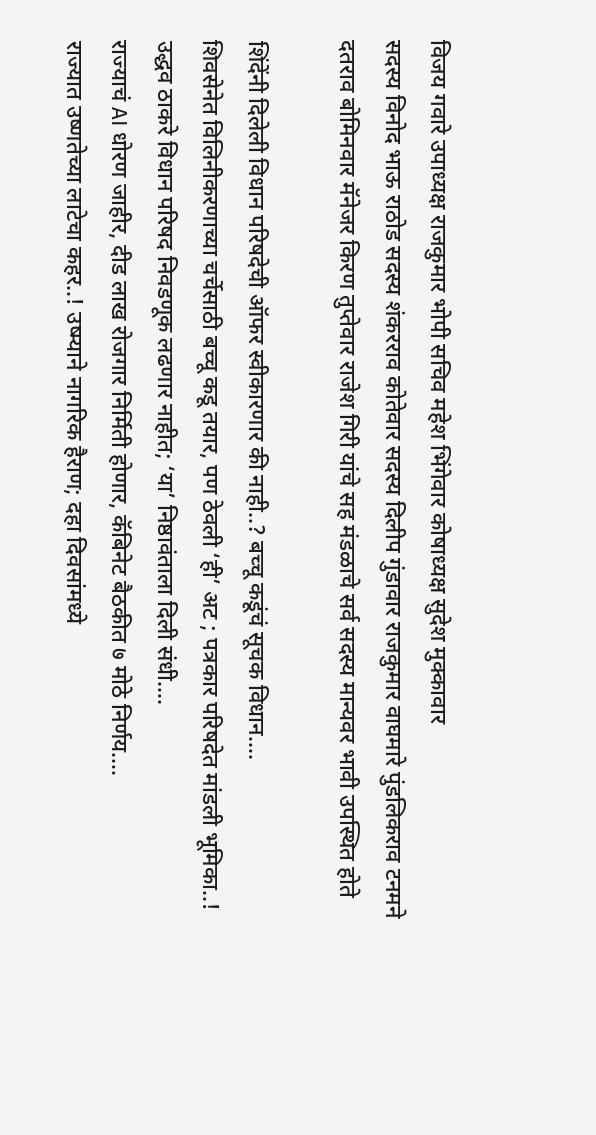विजय गवारे उपाध्यक्ष राजकुमार भोपी सचिव महेश भिंगेवार कोषाध्यक्ष सुदेश मुक्कावार
सदस्य विनोद भाऊ राठोड सदस्य शंकरराव कोतेवार सदस्य दिलीप गुंडावार राजकुमार वाघमारे पुंडलिकराव टनमने दतराव बोमिनवार मॅनेजर किरण तुप्तेवार राजेश गिरी यांचे सह मंडळाचे सर्व सदस्य मान्यवर भावी उपस्थित होते

शिंदेंनी दिलेली विधान परिषदेची ऑफर स्वीकारणार की नाही..? बच्चू कडूंचं सूचक विधान….
शिवसेनेत विलिनीकरणाच्या चर्चेसाठी बच्चू कडू तयार, पण ठेवली ‘ही’ अट ; पत्रकार परिषदेत मांडली भूमिका..!
उद्धव ठाकरे विधान परिषद निवडणूक लढणार नाहीत; ‘या’ निष्ठावंताला दिली संधी….
राज्याचं AI धोरण जाहीर, दीड लाख रोजगार निर्मिती होणार, कॅबिनेट बैठकीत ७ मोठे निर्णय….
राज्यात उष्णतेच्या लाटेचा कहर..! उष्म्याने नागरिक हैराण; दहा दिवसांमध्ये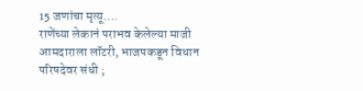15 जणांचा मृत्यू….
राणेंच्या लेकानं पराभव केलेल्या माजी आमदाराला लॉटरी, भाजपकडून विधान परिषदेवर संधी ;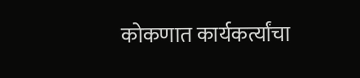कोकणात कार्यकर्त्यांचा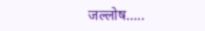जल्लोष…..